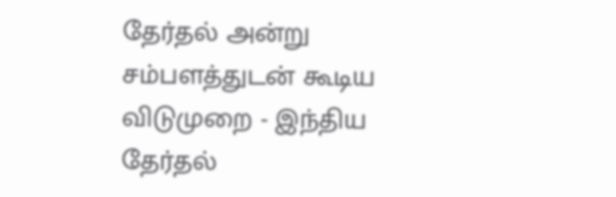தேர்தல் அன்று சம்பளத்துடன் கூடிய விடுமுறை - இந்திய தேர்தல்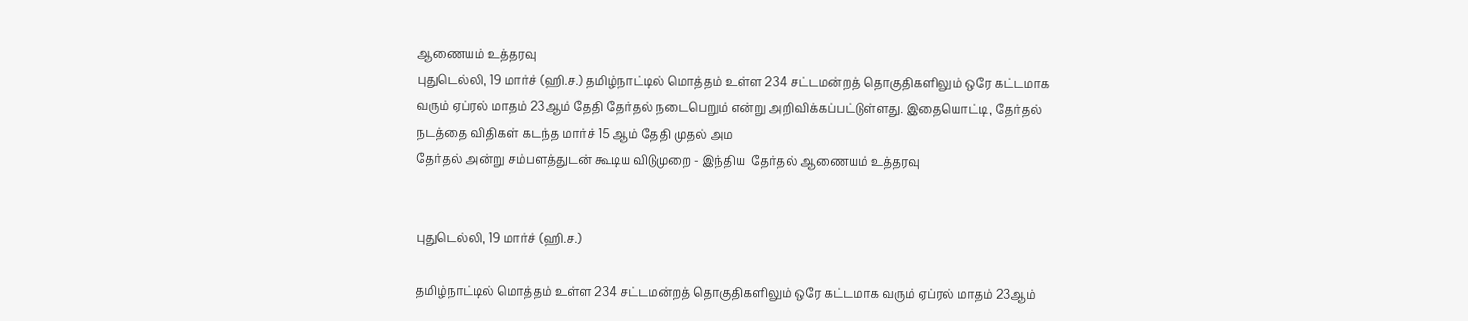ஆணையம் உத்தரவு
புதுடெல்லி, 19 மார்ச் (ஹி.ச.) தமிழ்நாட்டில் மொத்தம் உள்ள 234 சட்டமன்றத் தொகுதிகளிலும் ஒரே கட்டமாக வரும் ஏப்ரல் மாதம் 23ஆம் தேதி தேர்தல் நடைபெறும் என்று அறிவிக்கப்பட்டுள்ளது. இதையொட்டி, தேர்தல் நடத்தை விதிகள் கடந்த மார்ச் 15 ஆம் தேதி முதல் அம
தேர்தல் அன்று சம்பளத்துடன் கூடிய விடுமுறை - இந்திய  தேர்தல் ஆணையம் உத்தரவு


புதுடெல்லி, 19 மார்ச் (ஹி.ச.)

தமிழ்நாட்டில் மொத்தம் உள்ள 234 சட்டமன்றத் தொகுதிகளிலும் ஒரே கட்டமாக வரும் ஏப்ரல் மாதம் 23ஆம்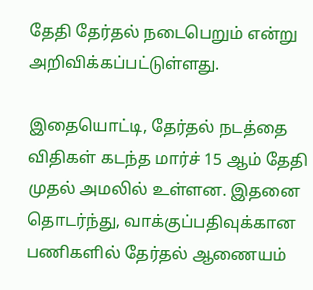தேதி தேர்தல் நடைபெறும் என்று அறிவிக்கப்பட்டுள்ளது.

இதையொட்டி, தேர்தல் நடத்தை விதிகள் கடந்த மார்ச் 15 ஆம் தேதி முதல் அமலில் உள்ளன. இதனை தொடர்ந்து, வாக்குப்பதிவுக்கான பணிகளில் தேர்தல் ஆணையம்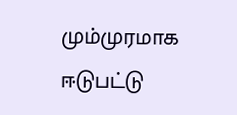மும்முரமாக ஈடுபட்டு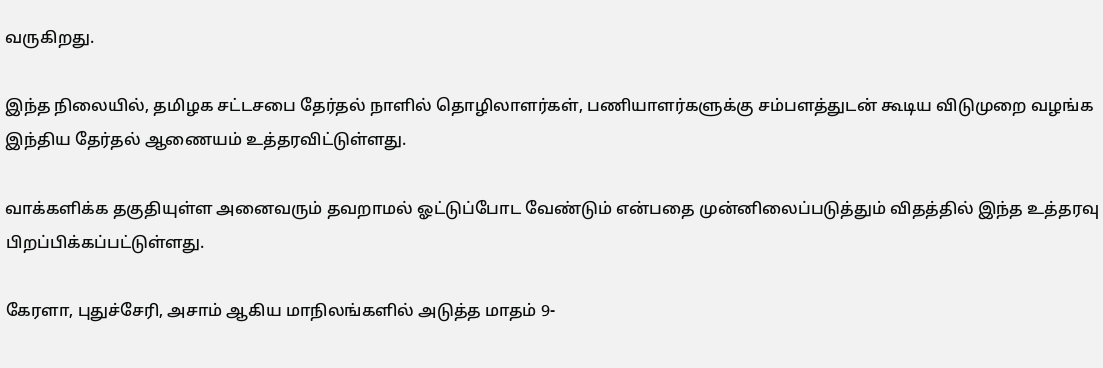வருகிறது.

இந்த நிலையில், தமிழக சட்டசபை தேர்தல் நாளில் தொழிலாளர்கள், பணியாளர்களுக்கு சம்பளத்துடன் கூடிய விடுமுறை வழங்க இந்திய தேர்தல் ஆணையம் உத்தரவிட்டுள்ளது.

வாக்களிக்க தகுதியுள்ள அனைவரும் தவறாமல் ஓட்டுப்போட வேண்டும் என்பதை முன்னிலைப்படுத்தும் விதத்தில் இந்த உத்தரவு பிறப்பிக்கப்பட்டுள்ளது.

கேரளா, புதுச்சேரி, அசாம் ஆகிய மாநிலங்களில் அடுத்த மாதம் 9-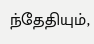ந்தேதியும்,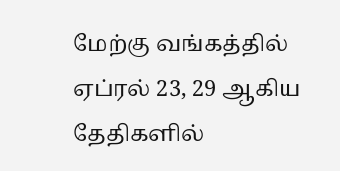மேற்கு வங்கத்தில் ஏப்ரல் 23, 29 ஆகிய தேதிகளில்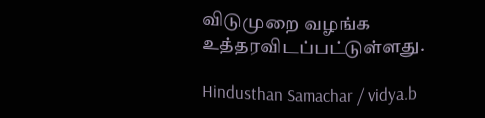விடுமுறை வழங்க உத்தரவிடப்பட்டுள்ளது.

Hindusthan Samachar / vidya.b